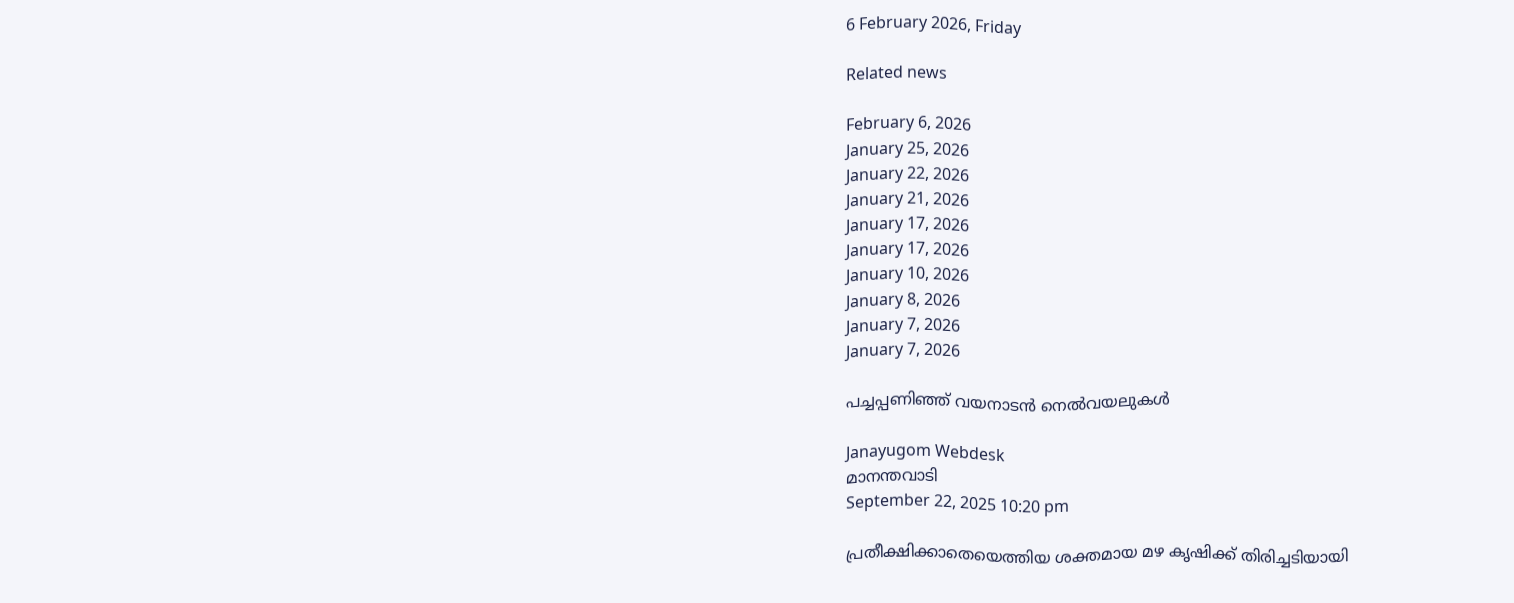6 February 2026, Friday

Related news

February 6, 2026
January 25, 2026
January 22, 2026
January 21, 2026
January 17, 2026
January 17, 2026
January 10, 2026
January 8, 2026
January 7, 2026
January 7, 2026

പച്ചപ്പണിഞ്ഞ് വയനാടൻ നെൽവയലുകൾ

Janayugom Webdesk
മാനന്തവാടി
September 22, 2025 10:20 pm

പ്രതീക്ഷിക്കാതെയെത്തിയ ശക്തമായ മഴ കൃഷിക്ക് തിരിച്ചടിയായി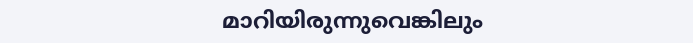മാറിയിരുന്നുവെങ്കിലും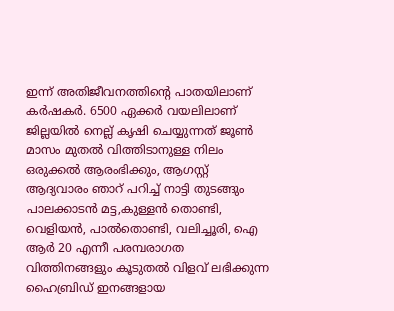ഇന്ന് അതിജീവനത്തിൻ്റെ പാതയിലാണ് കർഷകർ. 6500 ഏക്കർ വയലിലാണ് ജില്ലയിൽ നെല്ല് കൃഷി ചെയ്യുന്നത് ജൂൺ മാസം മുതൽ വിത്തിടാനുള്ള നിലം ഒരുക്കൽ ആരംഭിക്കും, ആഗസ്റ്റ് ആദ്യവാരം ഞാറ് പറിച്ച് നാട്ടി തുടങ്ങും പാലക്കാടൻ മട്ട,കുള്ളൻ തൊണ്ടി, വെളിയൻ, പാൽതൊണ്ടി, വലിച്ചൂരി, ഐ ആർ 20 എന്നീ പരമ്പരാഗത വിത്തിനങ്ങളും കൂടുതൽ വിളവ് ലഭിക്കുന്ന ഹൈബ്രിഡ് ഇനങ്ങളായ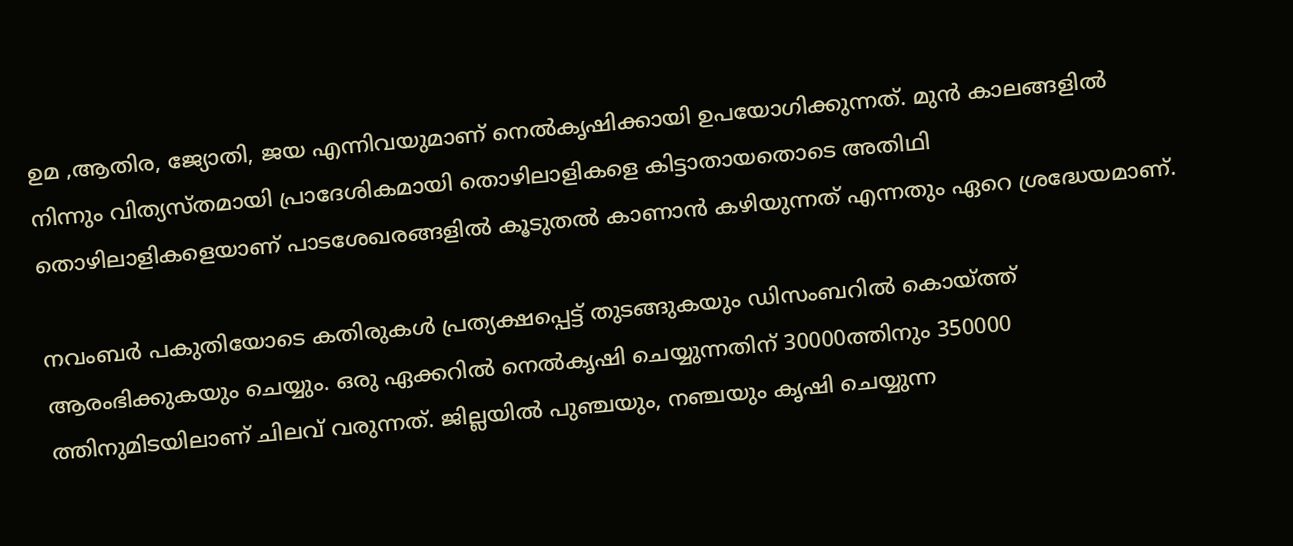ഉമ ‚ആതിര, ജ്യോതി, ജയ എന്നിവയുമാണ് നെൽകൃഷിക്കായി ഉപയോഗിക്കുന്നത്. മുൻ കാലങ്ങളിൽ നിന്നും വിത്യസ്തമായി പ്രാദേശികമായി തൊഴിലാളികളെ കിട്ടാതായതൊടെ അതിഥി തൊഴിലാളികളെയാണ് പാടശേഖരങ്ങളിൽ കൂടുതൽ കാണാൻ കഴിയുന്നത് എന്നതും ഏറെ ശ്രദ്ധേയമാണ്.

നവംബർ പകുതിയോടെ കതിരുകൾ പ്രത്യക്ഷപ്പെട്ട് തുടങ്ങുകയും ഡിസംബറിൽ കൊയ്ത്ത് ആരംഭിക്കുകയും ചെയ്യും. ഒരു ഏക്കറിൽ നെൽകൃഷി ചെയ്യുന്നതിന് 30000ത്തിനും 350000 ത്തിനുമിടയിലാണ് ചിലവ് വരുന്നത്. ജില്ലയിൽ പുഞ്ചയും, നഞ്ചയും കൃഷി ചെയ്യുന്ന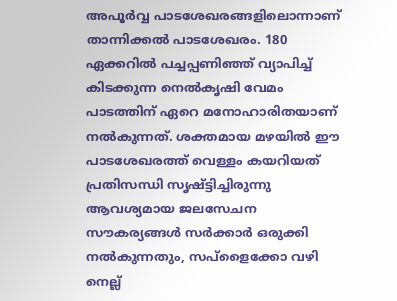അപൂർവ്വ പാടശേഖരങ്ങളിലൊന്നാണ് താന്നിക്കൽ പാടശേഖരം. 180 ഏക്കറിൽ പച്ചപ്പണിഞ്ഞ് വ്യാപിച്ച് കിടക്കുന്ന നെൽകൃഷി വേമം പാടത്തിന് ഏറെ മനോഹാരിതയാണ് നൽകുന്നത്. ശക്തമായ മഴയിൽ ഈ പാടശേഖരത്ത് വെള്ളം കയറിയത് പ്രതിസന്ധി സൃഷ്ട്ടിച്ചിരുന്നു ആവശ്യമായ ജലസേചന സൗകര്യങ്ങൾ സർക്കാർ ഒരുക്കി നൽകുന്നതും, സപ്ളൈക്കോ വഴി നെല്ല്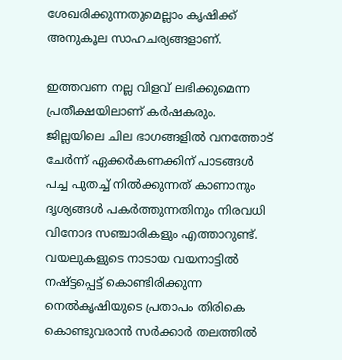ശേഖരിക്കുന്നതുമെല്ലാം കൃഷിക്ക് അനുകൂല സാഹചര്യങ്ങളാണ്.

ഇത്തവണ നല്ല വിളവ് ലഭിക്കുമെന്ന പ്രതീക്ഷയിലാണ് കർഷകരും. ജില്ലയിലെ ചില ഭാഗങ്ങളിൽ വനത്തോട് ചേർന്ന് ഏക്കർകണക്കിന് പാടങ്ങൾ പച്ച പുതച്ച് നിൽക്കുന്നത് കാണാനും ദൃശ്യങ്ങൾ പകർത്തുന്നതിനും നിരവധി വിനോദ സഞ്ചാരികളും എത്താറുണ്ട്. വയലുകളുടെ നാടായ വയനാട്ടിൽ നഷ്ട്ടപ്പെട്ട് കൊണ്ടിരിക്കുന്ന നെൽകൃഷിയുടെ പ്രതാപം തിരികെ കൊണ്ടുവരാൻ സർക്കാർ തലത്തിൽ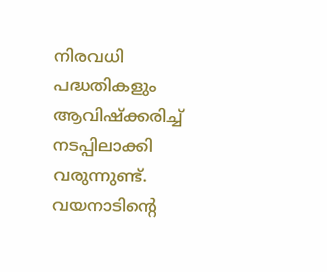നിരവധി പദ്ധതികളും ആവിഷ്ക്കരിച്ച് നടപ്പിലാക്കി വരുന്നുണ്ട്. വയനാടിൻ്റെ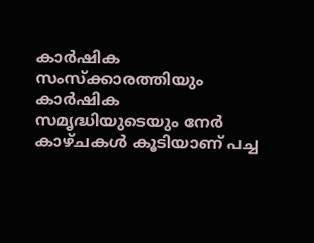കാർഷിക സംസ്ക്കാരത്തിയും കാർഷിക സമൃദ്ധിയുടെയും നേർ കാഴ്ചകൾ കൂടിയാണ് പച്ച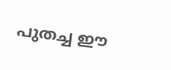പുതച്ച ഈ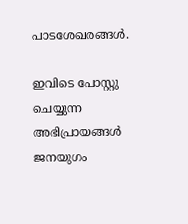പാടശേഖരങ്ങൾ.

ഇവിടെ പോസ്റ്റു ചെയ്യുന്ന അഭിപ്രായങ്ങള്‍ ജനയുഗം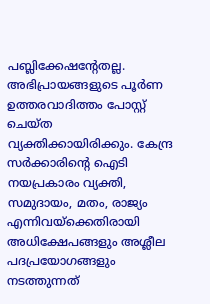പബ്ലിക്കേഷന്റേതല്ല. അഭിപ്രായങ്ങളുടെ പൂര്‍ണ ഉത്തരവാദിത്തം പോസ്റ്റ് ചെയ്ത വ്യക്തിക്കായിരിക്കും. കേന്ദ്ര സര്‍ക്കാരിന്റെ ഐടി നയപ്രകാരം വ്യക്തി, സമുദായം, മതം, രാജ്യം എന്നിവയ്‌ക്കെതിരായി അധിക്ഷേപങ്ങളും അശ്ലീല പദപ്രയോഗങ്ങളും നടത്തുന്നത്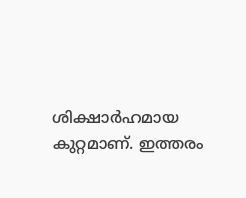ശിക്ഷാര്‍ഹമായ കുറ്റമാണ്. ഇത്തരം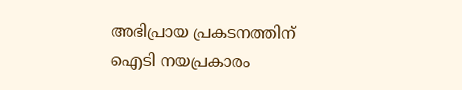അഭിപ്രായ പ്രകടനത്തിന് ഐടി നയപ്രകാരം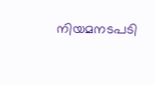നിയമനടപടി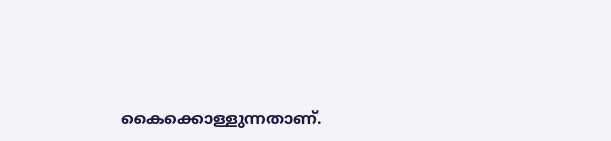കൈക്കൊള്ളുന്നതാണ്.